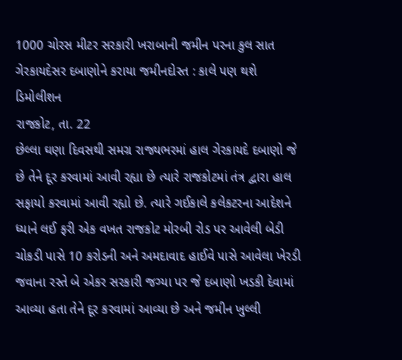1000 ચોરસ મીટર સરકારી ખરાબાની જમીન પરના કુલ સાત
ગેરકાયદેસર દબાણોને કરાયા જમીનદોસ્ત : કાલે પણ થશે ડિમોલીશન
રાજકોટ, તા. 22
છેલ્લા ઘણા દિવસથી સમગ્ર રાજ્યભરમાં હાલ ગેરકાયદે દબાણો જે છે તેને દૂર કરવામાં આવી રહ્યા છે ત્યારે રાજકોટમાં તંત્ર દ્વારા હાલ સફાયો કરવામાં આવી રહ્યો છે. ત્યારે ગઈકાલે કલેકટરના આદેશને ધ્યાને લઈ ફરી એક વખત રાજકોટ મોરબી રોડ પર આવેલી બેડી ચોકડી પાસે 10 કરોડની અને અમદાવાદ હાઈવે પાસે આવેલા ખેરડી જવાના રસ્તે બે એકર સરકારી જગ્યા પર જે દબાણો ખડકી દેવામાં આવ્યા હતા તેને દૂર કરવામાં આવ્યા છે અને જમીન ખુલ્લી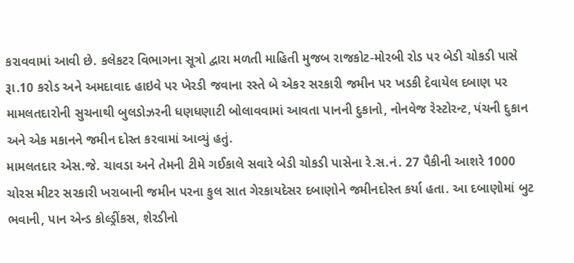કરાવવામાં આવી છે. કલેકટર વિભાગના સૂત્રો દ્વારા મળતી માહિતી મુજબ રાજકોટ-મોરબી રોડ પર બેડી ચોકડી પાસે રૂા.10 કરોડ અને અમદાવાદ હાઇવે પર ખેરડી જવાના રસ્તે બે એકર સરકારી જમીન પર ખડકી દેવાયેલ દબાણ પર મામલતદારોની સુચનાથી બુલડોઝરની ધણધણાટી બોલાવવામાં આવતા પાનની દુકાનો, નોનવેજ રેસ્ટોરન્ટ, પંચની દુકાન અને એક મકાનને જમીન દોસ્ત કરવામાં આવ્યું હતું.
મામલતદાર એસ.જે. ચાવડા અને તેમની ટીમે ગઈકાલે સવારે બેડી ચોકડી પાસેના રે.સ.નં. 27 પૈકીની આશરે 1000 ચોરસ મીટર સરકારી ખરાબાની જમીન પરના કુલ સાત ગેરકાયદેસર દબાણોને જમીનદોસ્ત કર્યા હતા. આ દબાણોમાં બુટ ભવાની, પાન એન્ડ કોલ્ડ્રીંકસ, શેરડીનો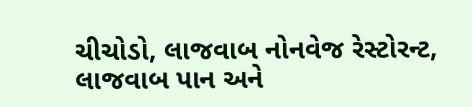ચીચોડો, લાજવાબ નોનવેજ રેસ્ટોરન્ટ, લાજવાબ પાન અને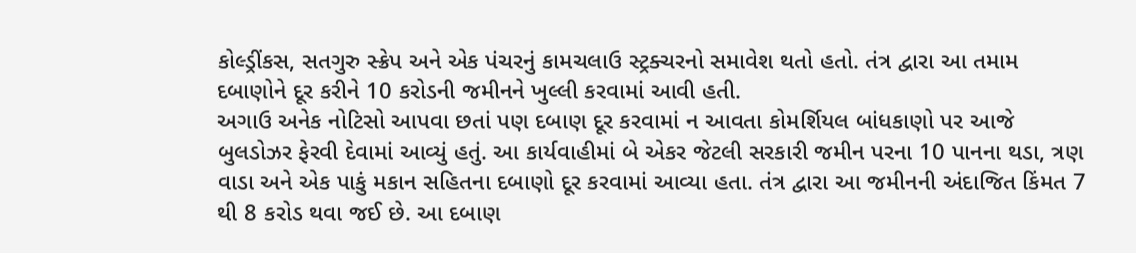કોલ્ડ્રીંકસ, સતગુરુ સ્ક્રેપ અને એક પંચરનું કામચલાઉ સ્ટ્રક્ચરનો સમાવેશ થતો હતો. તંત્ર દ્વારા આ તમામ દબાણોને દૂર કરીને 10 કરોડની જમીનને ખુલ્લી કરવામાં આવી હતી.
અગાઉ અનેક નોટિસો આપવા છતાં પણ દબાણ દૂર કરવામાં ન આવતા કોમર્શિયલ બાંધકાણો પર આજે બુલડોઝર ફેરવી દેવામાં આવ્યું હતું. આ કાર્યવાહીમાં બે એકર જેટલી સરકારી જમીન પરના 10 પાનના થડા, ત્રણ વાડા અને એક પાકું મકાન સહિતના દબાણો દૂર કરવામાં આવ્યા હતા. તંત્ર દ્વારા આ જમીનની અંદાજિત કિંમત 7 થી 8 કરોડ થવા જઈ છે. આ દબાણ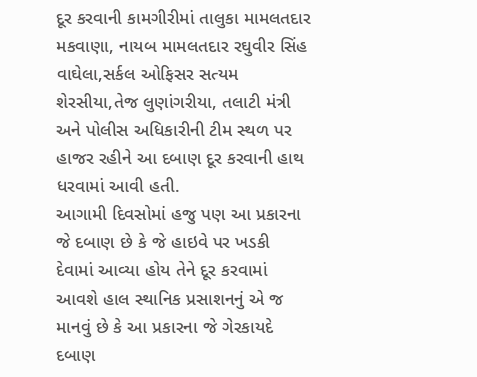દૂર કરવાની કામગીરીમાં તાલુકા મામલતદાર મકવાણા, નાયબ મામલતદાર રઘુવીર સિંહ વાઘેલા,સર્કલ ઓફિસર સત્યમ શેરસીયા,તેજ લુણાંગરીયા, તલાટી મંત્રી અને પોલીસ અધિકારીની ટીમ સ્થળ પર હાજર રહીને આ દબાણ દૂર કરવાની હાથ ધરવામાં આવી હતી.
આગામી દિવસોમાં હજુ પણ આ પ્રકારના જે દબાણ છે કે જે હાઇવે પર ખડકી દેવામાં આવ્યા હોય તેને દૂર કરવામાં આવશે હાલ સ્થાનિક પ્રસાશનનું એ જ માનવું છે કે આ પ્રકારના જે ગેરકાયદે દબાણ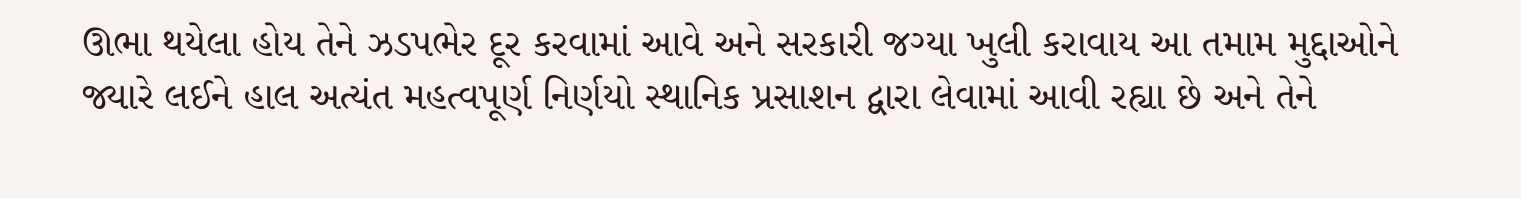ઊભા થયેલા હોય તેને ઝડપભેર દૂર કરવામાં આવે અને સરકારી જગ્યા ખુલી કરાવાય આ તમામ મુદ્દાઓને જ્યારે લઈને હાલ અત્યંત મહત્વપૂર્ણ નિર્ણયો સ્થાનિક પ્રસાશન દ્વારા લેવામાં આવી રહ્યા છે અને તેને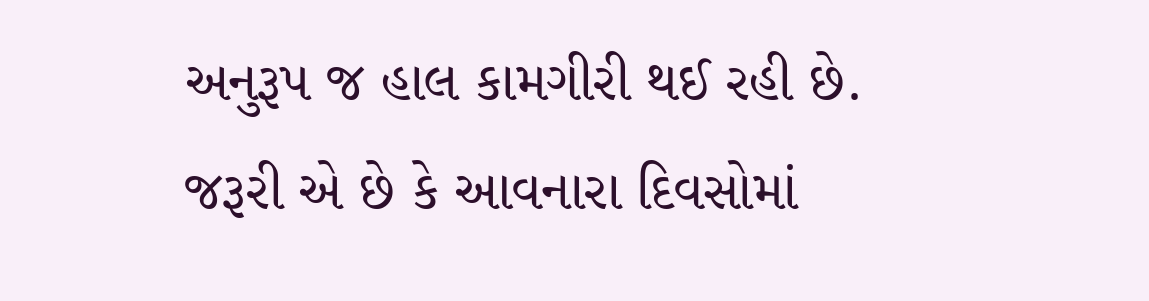અનુરૂપ જ હાલ કામગીરી થઈ રહી છે. જરૂરી એ છે કે આવનારા દિવસોમાં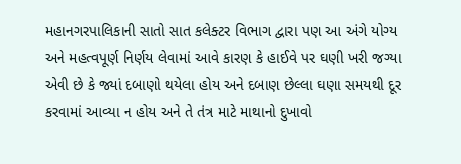મહાનગરપાલિકાની સાતો સાત કલેક્ટર વિભાગ દ્વારા પણ આ અંગે યોગ્ય અને મહત્વપૂર્ણ નિર્ણય લેવામાં આવે કારણ કે હાઈવે પર ઘણી ખરી જગ્યા એવી છે કે જ્યાં દબાણો થયેલા હોય અને દબાણ છેલ્લા ઘણા સમયથી દૂર કરવામાં આવ્યા ન હોય અને તે તંત્ર માટે માથાનો દુખાવો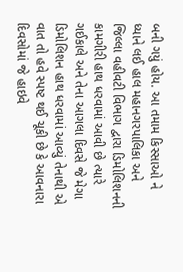બની ગયું હોય. આ તમામ કિસ્સાઓ ને ધ્યાને લઈ હાલ મહાનગરપાલિકા અને જિલ્લા વહીવટી વિભાગ દ્વારા ડિમોલિશનની કામગીરી હાથ ધરવામાં આવી છે ત્યારે ગઈકાલે અને તેના આગલા દિવસે જે મેગા ડિમોલિશન હાથ ધરવામાં આવ્યું તેનાથી એ વાત તો હવે સ્પષ્ટ થઈ ચૂકી છે કે આવનારા દિવસોમાં જે હાઇવે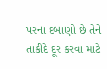પરના દબાણો છે તેને તાકીદે દૂર કરવા માટે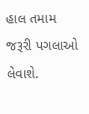હાલ તમામ જરૂરી પગલાઓ લેવાશે.